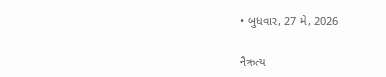• બુધવાર, 27 મે, 2026

નૈઋત્ય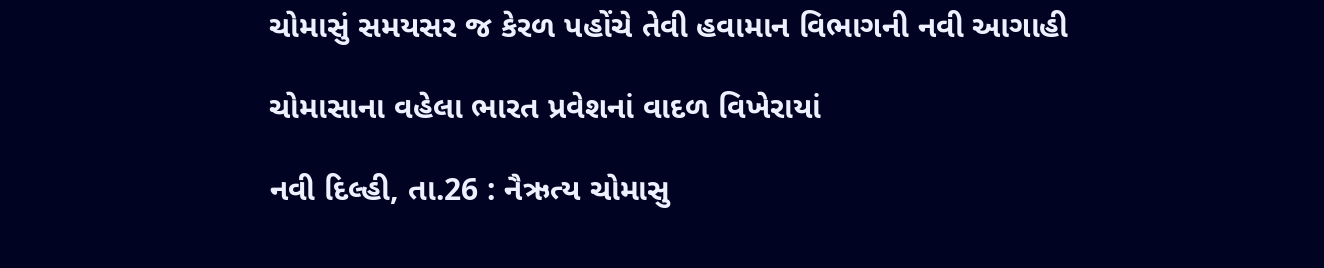ચોમાસું સમયસર જ કેરળ પહોંચે તેવી હવામાન વિભાગની નવી આગાહી

ચોમાસાના વહેલા ભારત પ્રવેશનાં વાદળ વિખેરાયાં

નવી દિલ્હી, તા.26 : નૈઋત્ય ચોમાસુ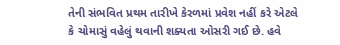તેની સંભવિત પ્રથમ તારીખે કેરળમાં પ્રવેશ નહીં કરે એટલે કે ચોમાસું વહેલું થવાની શક્યતા ઓસરી ગઈ છે. હવે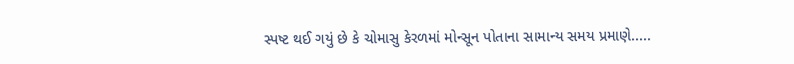સ્પષ્ટ થઈ ગયું છે કે ચોમાસુ કેરળમાં મોન્સૂન પોતાના સામાન્ય સમય પ્રમાણે.....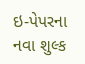ઇ-પેપરના નવા શુલ્ક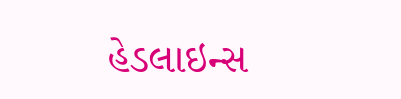હેડલાઇન્સ